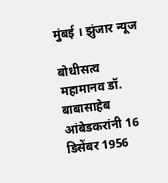मुंबई । झुंजार न्यूज

बोधीसत्व महामानव डॉ. बाबासाहेब आंबेडकरांनी 16 डिसेंबर 1956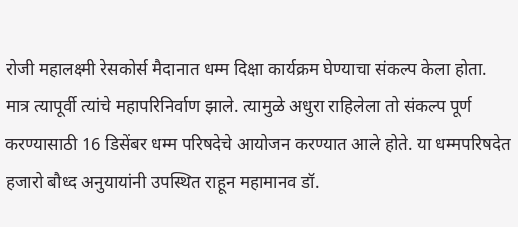रोजी महालक्ष्मी रेसकोर्स मैदानात धम्म दिक्षा कार्यक्रम घेण्याचा संकल्प केला होता. मात्र त्यापूर्वी त्यांचे महापरिनिर्वाण झाले. त्यामुळे अधुरा राहिलेला तो संकल्प पूर्ण करण्यासाठी 16 डिसेंबर धम्म परिषदेचे आयोजन करण्यात आले होते. या धम्मपरिषदेत हजारो बौध्द अनुयायांनी उपस्थित राहून महामानव डॉ.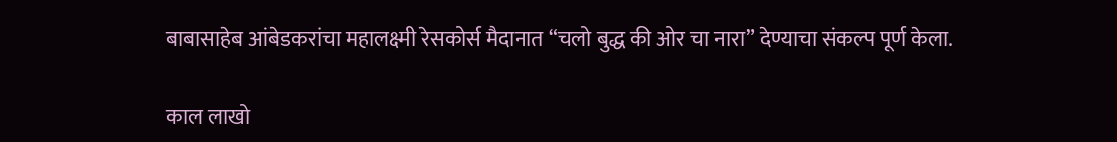बाबासाहेब आंबेडकरांचा महालक्ष्मी रेसकोर्स मैदानात “चलो बुद्ध की ओर चा नारा” देण्याचा संकल्प पूर्ण केला.

काल लाखो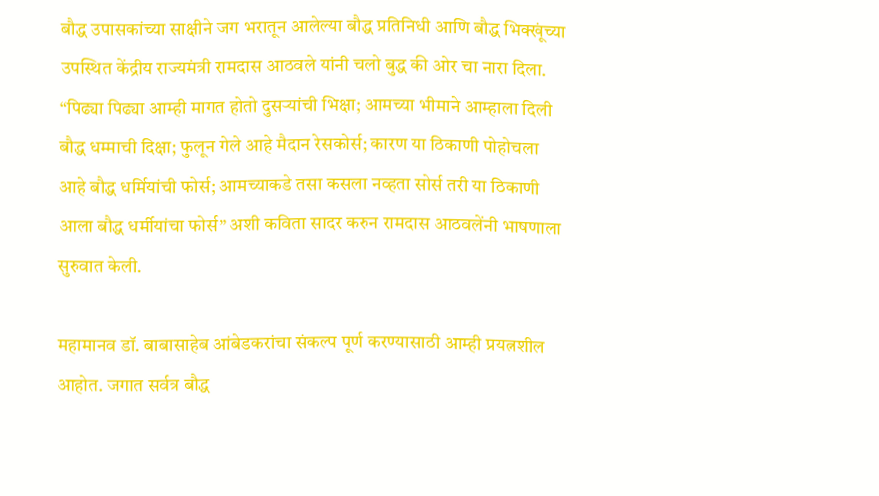बौद्ध उपासकांच्या साक्षीने जग भरातून आलेल्या बौद्ध प्रतिनिधी आणि बौद्ध भिक्खूंच्या उपस्थित केंद्रीय राज्यमंत्री रामदास आठवले यांनी चलो बुद्ध की ओर चा नारा दिला. “पिढ्या पिढ्या आम्ही मागत होतो दुसऱ्यांची भिक्षा; आमच्या भीमाने आम्हाला दिली बौद्ध धम्माची दिक्षा; फुलून गेले आहे मैदान रेसकोर्स; कारण या ठिकाणी पोहोचला आहे बौद्ध धर्मियांची फोर्स; आमच्याकडे तसा कसला नव्हता सोर्स तरी या ठिकाणी आला बौद्ध धर्मीयांचा फोर्स” अशी कविता सादर करुन रामदास आठवलेंनी भाषणाला सुरुवात केली.

महामानव डॉ. बाबासाहेब आंबेडकरांचा संकल्प पूर्ण करण्यासाठी आम्ही प्रयत्नशील आहोत. जगात सर्वत्र बौद्ध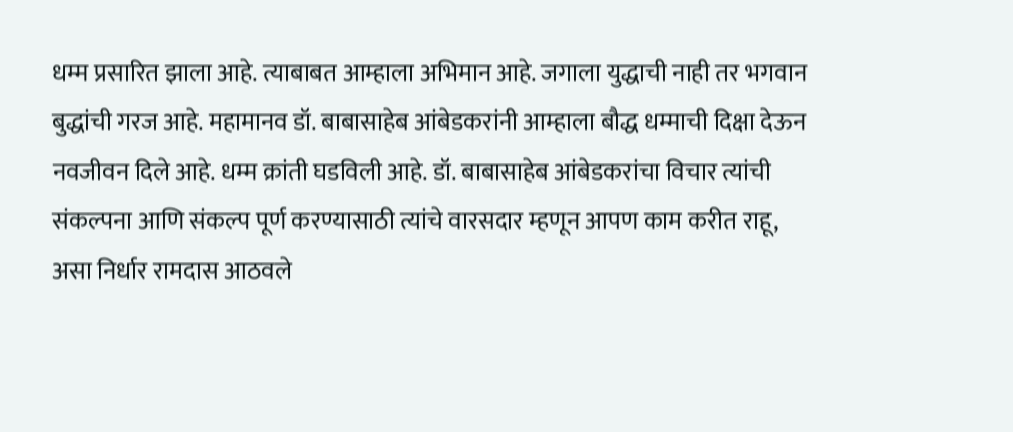धम्म प्रसारित झाला आहे. त्याबाबत आम्हाला अभिमान आहे. जगाला युद्धाची नाही तर भगवान बुद्धांची गरज आहे. महामानव डॉ. बाबासाहेब आंबेडकरांनी आम्हाला बौद्ध धम्माची दिक्षा देऊन नवजीवन दिले आहे. धम्म क्रांती घडविली आहे. डॉ. बाबासाहेब आंबेडकरांचा विचार त्यांची संकल्पना आणि संकल्प पूर्ण करण्यासाठी त्यांचे वारसदार म्हणून आपण काम करीत राहू, असा निर्धार रामदास आठवले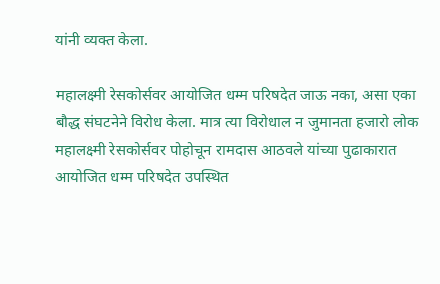यांनी व्यक्त केला.

महालक्ष्मी रेसकोर्सवर आयोजित धम्म परिषदेत जाऊ नका, असा एका बौद्ध संघटनेने विरोध केला. मात्र त्या विरोधाल न जुमानता हजारो लोक महालक्ष्मी रेसकोर्सवर पोहोचून रामदास आठवले यांच्या पुढाकारात आयोजित धम्म परिषदेत उपस्थित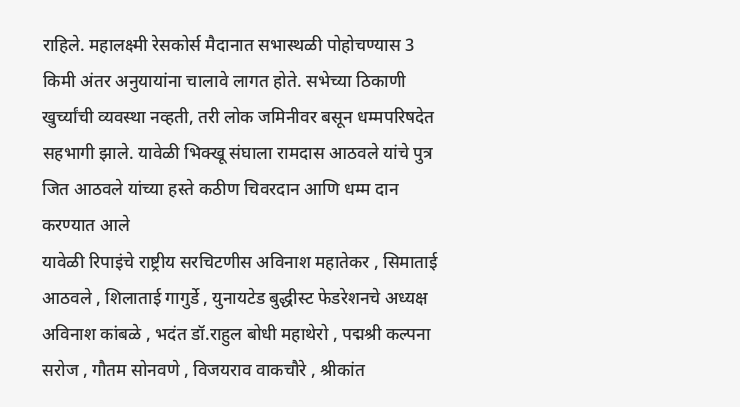राहिले. महालक्ष्मी रेसकोर्स मैदानात सभास्थळी पोहोचण्यास 3 किमी अंतर अनुयायांना चालावे लागत होते. सभेच्या ठिकाणी खुर्च्यांची व्यवस्था नव्हती, तरी लोक जमिनीवर बसून धम्मपरिषदेत सहभागी झाले. यावेळी भिक्खू संघाला रामदास आठवले यांचे पुत्र जित आठवले यांच्या हस्ते कठीण चिवरदान आणि धम्म दान करण्यात आले
यावेळी रिपाइंचे राष्ट्रीय सरचिटणीस अविनाश महातेकर , सिमाताई आठवले , शिलाताई गागुर्डे , युनायटेड बुद्धीस्ट फेडरेशनचे अध्यक्ष अविनाश कांबळे , भदंत डॉ.राहुल बोधी महाथेरो , पद्मश्री कल्पना सरोज , गौतम सोनवणे , विजयराव वाकचौरे , श्रीकांत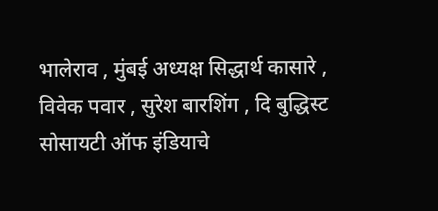भालेराव , मुंबई अध्यक्ष सिद्धार्थ कासारे , विवेक पवार , सुरेश बारशिंग , दि बुद्धिस्ट सोसायटी ऑफ इंडियाचे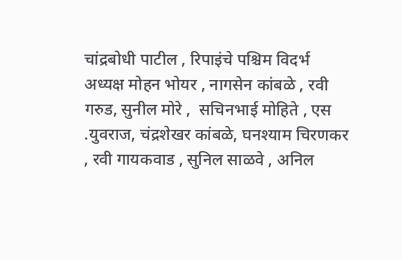चांद्रबोधी पाटील , रिपाइंचे पश्चिम विदर्भ अध्यक्ष मोहन भोयर , नागसेन कांबळे , रवी गरुड, सुनील मोरे ,  सचिनभाई मोहिते , एस .युवराज, चंद्रशेखर कांबळे, घनश्याम चिरणकर , रवी गायकवाड , सुनिल साळवे , अनिल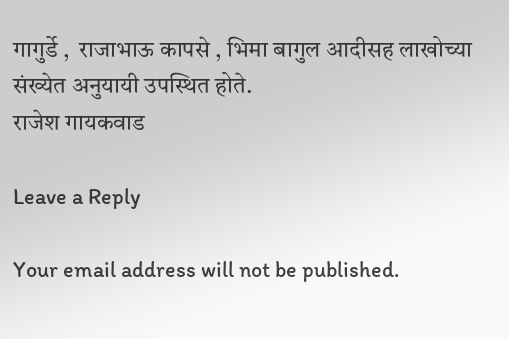गागुर्डे ,  राजाभाऊ कापसे , भिमा बागुल आदीसह लाखोच्या संख्येत अनुयायी उपस्थित होते.
राजेश गायकवाड

Leave a Reply

Your email address will not be published.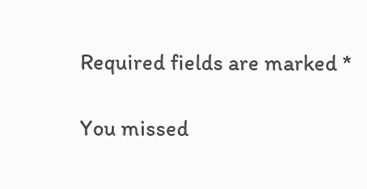Required fields are marked *

You missed